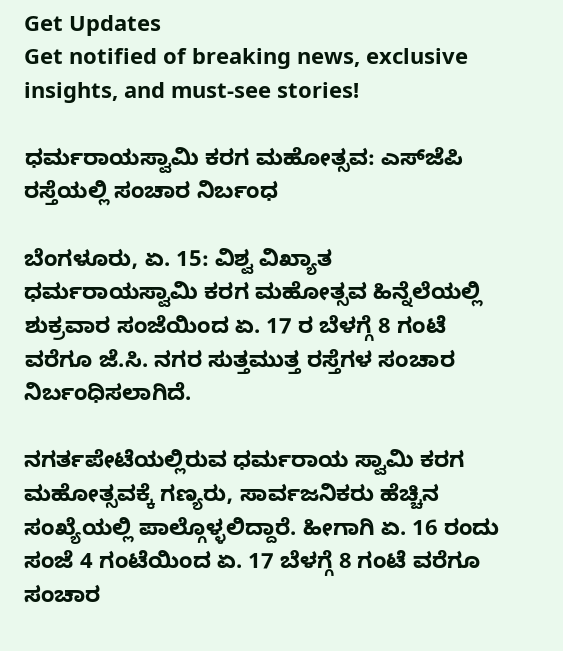Get Updates
Get notified of breaking news, exclusive insights, and must-see stories!

ಧರ್ಮರಾಯಸ್ವಾಮಿ ಕರಗ ಮಹೋತ್ಸವ: ಎಸ್‌ಜೆಪಿ ರಸ್ತೆಯಲ್ಲಿ ಸಂಚಾರ ನಿರ್ಬಂಧ

ಬೆಂಗಳೂರು, ಏ. 15: ವಿಶ್ವ ವಿಖ್ಯಾತ ಧರ್ಮರಾಯಸ್ವಾಮಿ ಕರಗ ಮಹೋತ್ಸವ ಹಿನ್ನೆಲೆಯಲ್ಲಿ ಶುಕ್ರವಾರ ಸಂಜೆಯಿಂದ ಏ. 17 ರ ಬೆಳಗ್ಗೆ 8 ಗಂಟೆ ವರೆಗೂ ಜೆ.ಸಿ. ನಗರ ಸುತ್ತಮುತ್ತ ರಸ್ತೆಗಳ ಸಂಚಾರ ನಿರ್ಬಂಧಿಸಲಾಗಿದೆ.

ನಗರ್ತಪೇಟೆಯಲ್ಲಿರುವ ಧರ್ಮರಾಯ ಸ್ವಾಮಿ ಕರಗ ಮಹೋತ್ಸವಕ್ಕೆ ಗಣ್ಯರು, ಸಾರ್ವಜನಿಕರು ಹೆಚ್ಚಿನ ಸಂಖ್ಯೆಯಲ್ಲಿ ಪಾಲ್ಗೊಳ್ಳಲಿದ್ದಾರೆ. ಹೀಗಾಗಿ ಏ. 16 ರಂದು ಸಂಜೆ 4 ಗಂಟೆಯಿಂದ ಏ. 17 ಬೆಳಗ್ಗೆ 8 ಗಂಟೆ ವರೆಗೂ ಸಂಚಾರ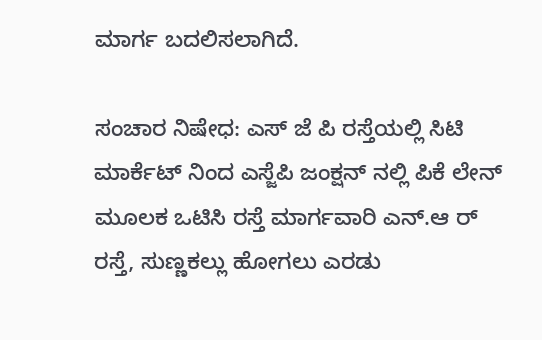ಮಾರ್ಗ ಬದಲಿಸಲಾಗಿದೆ.

ಸಂಚಾರ ನಿಷೇಧ: ಎಸ್ ಜೆ ಪಿ ರಸ್ತೆಯಲ್ಲಿ ಸಿಟಿ ಮಾರ್ಕೆಟ್ ನಿಂದ ಎಸ್ಜೆಪಿ ಜಂಕ್ಷನ್ ನಲ್ಲಿ ಪಿಕೆ ಲೇನ್ ಮೂಲಕ ಒಟಿಸಿ ರಸ್ತೆ ಮಾರ್ಗವಾರಿ ಎನ್.ಆ ರ್‌ ರಸ್ತೆ, ಸುಣ್ಣಕಲ್ಲು ಹೋಗಲು ಎರಡು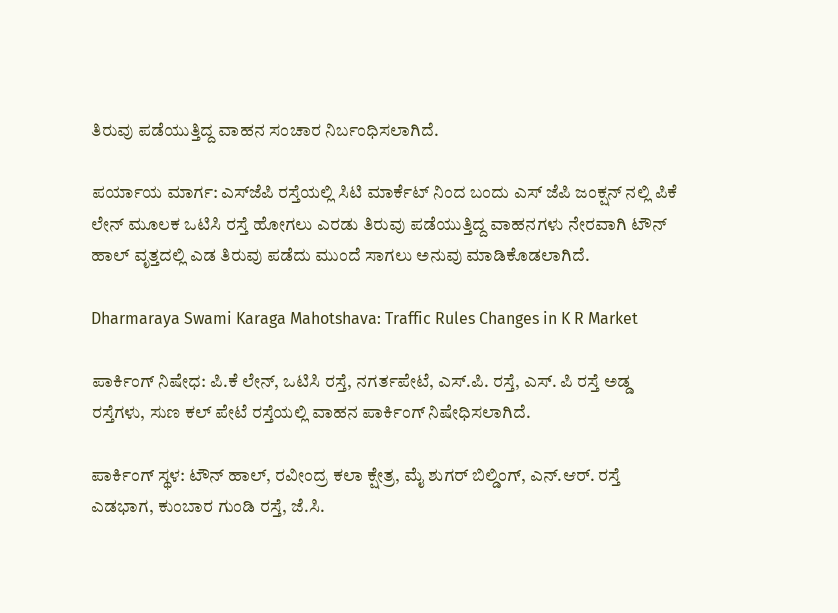ತಿರುವು ಪಡೆಯುತ್ತಿದ್ದ ವಾಹನ ಸಂಚಾರ ನಿರ್ಬಂಧಿಸಲಾಗಿದೆ.

ಪರ್ಯಾಯ ಮಾರ್ಗ: ಎಸ್‌ಜೆಪಿ ರಸ್ತೆಯಲ್ಲಿ ಸಿಟಿ ಮಾರ್ಕೆಟ್ ನಿಂದ ಬಂದು ಎಸ್ ಜೆಪಿ ಜಂಕ್ಷನ್ ನಲ್ಲಿ ಪಿಕೆ ಲೇನ್ ಮೂಲಕ ಒಟಿಸಿ ರಸ್ತೆ ಹೋಗಲು ಎರಡು ತಿರುವು ಪಡೆಯುತ್ತಿದ್ದ ವಾಹನಗಳು ನೇರವಾಗಿ ಟೌನ್ ಹಾಲ್ ವೃತ್ತದಲ್ಲಿ ಎಡ ತಿರುವು ಪಡೆದು ಮುಂದೆ ಸಾಗಲು ಅನುವು ಮಾಡಿಕೊಡಲಾಗಿದೆ.

Dharmaraya Swami Karaga Mahotshava: Traffic Rules Changes in K R Market

ಪಾರ್ಕಿಂಗ್ ನಿಷೇಧ: ಪಿ.ಕೆ ಲೇನ್, ಒಟಿಸಿ ರಸ್ತೆ, ನಗರ್ತಪೇಟೆ, ಎಸ್.ಪಿ. ರಸ್ತೆ, ಎಸ್. ಪಿ ರಸ್ತೆ ಅಡ್ಡ ರಸ್ತೆಗಳು, ಸುಣ ಕಲ್ ಪೇಟೆ ರಸ್ತೆಯಲ್ಲಿ ವಾಹನ ಪಾರ್ಕಿಂಗ್ ನಿಷೇಧಿಸಲಾಗಿದೆ.

ಪಾರ್ಕಿಂಗ್ ಸ್ಥಳ: ಟೌನ್ ಹಾಲ್, ರವೀಂದ್ರ ಕಲಾ ಕ್ಷೇತ್ರ, ಮೈ ಶುಗರ್ ಬಿಲ್ಡಿಂಗ್, ಎನ್.ಆರ್. ರಸ್ತೆ ಎಡಭಾಗ, ಕುಂಬಾರ ಗುಂಡಿ ರಸ್ತೆ, ಜೆ.ಸಿ.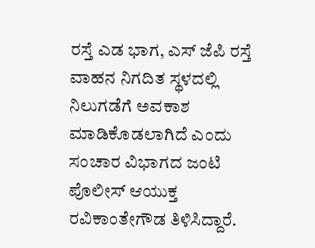ರಸ್ತೆ ಎಡ ಭಾಗ, ಎಸ್ ಜೆಪಿ ರಸ್ತೆ ವಾಹನ ನಿಗದಿತ ಸ್ಥಳದಲ್ಲಿ ನಿಲುಗಡೆಗೆ ಅವಕಾಶ ಮಾಡಿಕೊಡಲಾಗಿದೆ ಎಂದು ಸಂಚಾರ ವಿಭಾಗದ ಜಂಟಿ ಪೊಲೀಸ್ ಆಯುಕ್ತ ರವಿಕಾಂತೇಗೌಡ ತಿಳಿಸಿದ್ದಾರೆ.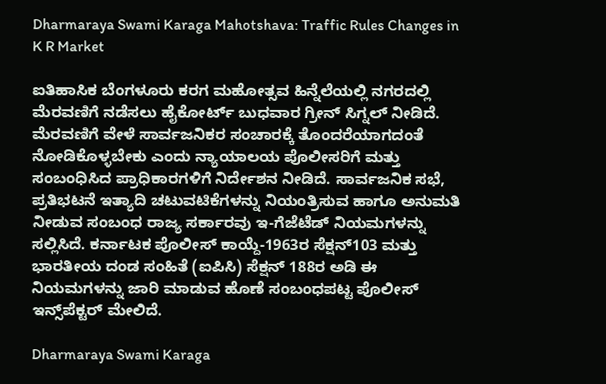Dharmaraya Swami Karaga Mahotshava: Traffic Rules Changes in K R Market

ಐತಿಹಾಸಿಕ ಬೆಂಗಳೂರು ಕರಗ ಮಹೋತ್ಸವ ಹಿನ್ನೆಲೆಯಲ್ಲಿ ನಗರದಲ್ಲಿ ಮೆರವಣಿಗೆ ನಡೆಸಲು ಹೈಕೋರ್ಟ್ ಬುಧವಾರ ಗ್ರೀನ್ ಸಿಗ್ನಲ್ ನೀಡಿದೆ. ಮೆರವಣಿಗೆ ವೇಳೆ ಸಾರ್ವಜನಿಕರ ಸಂಚಾರಕ್ಕೆ ತೊಂದರೆಯಾಗದಂತೆ ನೋಡಿಕೊಳ್ಳಬೇಕು ಎಂದು ನ್ಯಾಯಾಲಯ ಪೊಲೀಸರಿಗೆ ಮತ್ತು ಸಂಬಂಧಿಸಿದ ಪ್ರಾಧಿಕಾರಗಳಿಗೆ ನಿರ್ದೇಶನ ನೀಡಿದೆ. ಸಾರ್ವಜನಿಕ ಸಭೆ, ಪ್ರತಿಭಟನೆ ಇತ್ಯಾದಿ ಚಟುವಟಿಕೆಗಳನ್ನು ನಿಯಂತ್ರಿಸುವ ಹಾಗೂ ಅನುಮತಿ ನೀಡುವ ಸಂಬಂಧ ರಾಜ್ಯ ಸರ್ಕಾರವು ಇ-ಗೆಜೆಟೆಡ್ ನಿಯಮಗಳನ್ನು ಸಲ್ಲಿಸಿದೆ. ಕರ್ನಾಟಕ ಪೊಲೀಸ್ ಕಾಯ್ದೆ-1963ರ ಸೆಕ್ಷನ್‌103 ಮತ್ತು ಭಾರತೀಯ ದಂಡ ಸಂಹಿತೆ (ಐಪಿಸಿ) ಸೆಕ್ಷನ್ 188ರ ಅಡಿ ಈ ನಿಯಮಗಳನ್ನು ಜಾರಿ ಮಾಡುವ ಹೊಣೆ ಸಂಬಂಧಪಟ್ಟ ಪೊಲೀಸ್ ಇನ್ಸ್‌ಪೆಕ್ಟರ್ ಮೇಲಿದೆ.

Dharmaraya Swami Karaga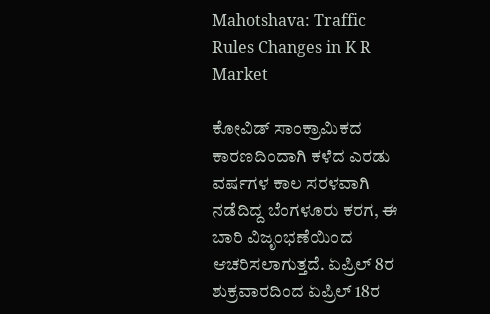Mahotshava: Traffic Rules Changes in K R Market

ಕೋವಿಡ್ ಸಾಂಕ್ರಾಮಿಕದ ಕಾರಣದಿಂದಾಗಿ ಕಳೆದ ಎರಡು ವರ್ಷಗಳ ಕಾಲ ಸರಳವಾಗಿ ನಡೆದಿದ್ದ ಬೆಂಗಳೂರು ಕರಗ, ಈ ಬಾರಿ ವಿಜೃಂಭಣೆಯಿಂದ ಆಚರಿಸಲಾಗುತ್ತದೆ. ಏಪ್ರಿಲ್ 8ರ ಶುಕ್ರವಾರದಿಂದ ಏಪ್ರಿಲ್‌ 18ರ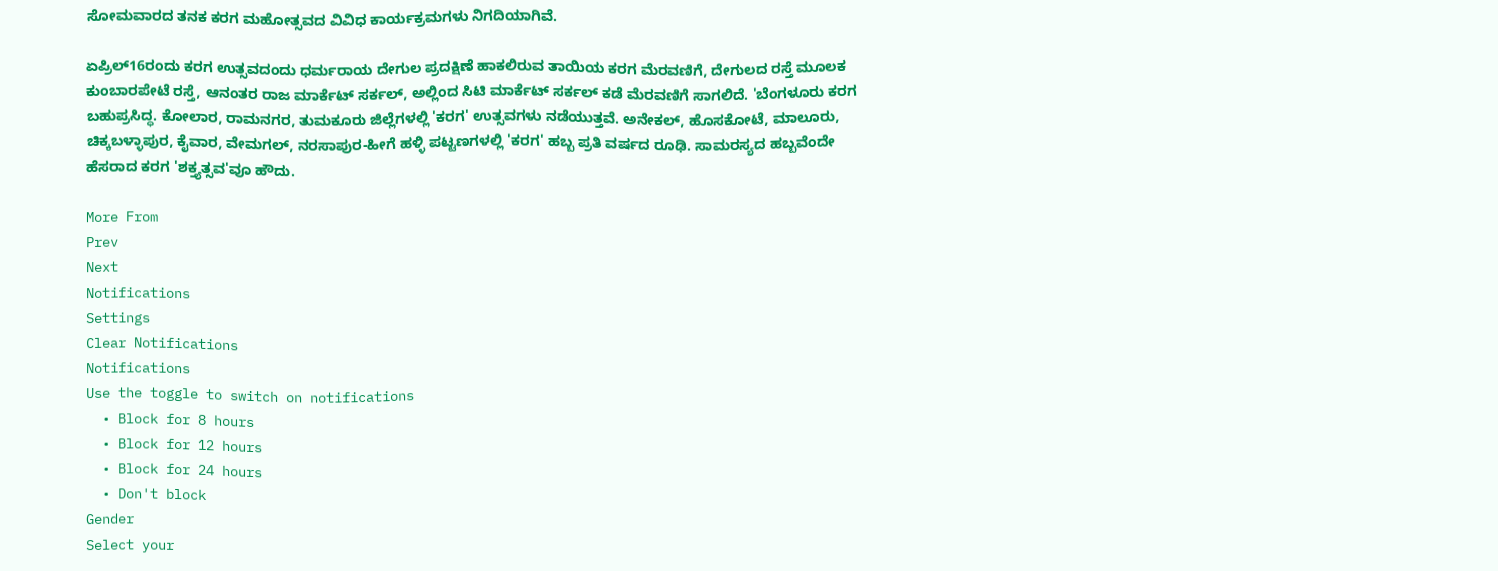ಸೋಮವಾರದ ತನಕ ಕರಗ ಮಹೋತ್ಸವದ ವಿವಿಧ ಕಾರ್ಯಕ್ರಮಗಳು ನಿಗದಿಯಾಗಿವೆ.

ಏಪ್ರಿಲ್16ರಂದು ಕರಗ ಉತ್ಸವದಂದು ಧರ್ಮರಾಯ ದೇಗುಲ ಪ್ರದಕ್ಷಿಣೆ ಹಾಕಲಿರುವ ತಾಯಿಯ ಕರಗ ಮೆರವಣಿಗೆ, ದೇಗುಲದ ರಸ್ತೆ ಮೂಲಕ ಕುಂಬಾರಪೇಟೆ ರಸ್ತೆ, ಆನಂತರ ರಾಜ ಮಾರ್ಕೆಟ್ ಸರ್ಕಲ್, ಅಲ್ಲಿಂದ ಸಿಟಿ ಮಾರ್ಕೆಟ್ ಸರ್ಕಲ್ ಕಡೆ ಮೆರವಣಿಗೆ ಸಾಗಲಿದೆ. 'ಬೆಂಗಳೂರು ಕರಗ ಬಹುಪ್ರಸಿದ್ಧ. ಕೋಲಾರ, ರಾಮನಗರ, ತುಮಕೂರು ಜಿಲ್ಲೆಗಳಲ್ಲಿ 'ಕರಗ' ಉತ್ಸವಗಳು ನಡೆಯುತ್ತವೆ. ಅನೇಕಲ್, ಹೊಸಕೋಟೆ, ಮಾಲೂರು, ಚಿಕ್ಕಬಳ್ಳಾಪುರ, ಕೈವಾರ, ವೇಮಗಲ್, ನರಸಾಪುರ-ಹೀಗೆ ಹಳ್ಳಿ ಪಟ್ಟಣಗಳಲ್ಲಿ 'ಕರಗ' ಹಬ್ಬ ಪ್ರತಿ ವರ್ಷದ ರೂಢಿ. ಸಾಮರಸ್ಯದ ಹಬ್ಬವೆಂದೇ ಹೆಸರಾದ ಕರಗ 'ಶಕ್ತ್ಯತ್ಸವ'ವೂ ಹೌದು.

More From
Prev
Next
Notifications
Settings
Clear Notifications
Notifications
Use the toggle to switch on notifications
  • Block for 8 hours
  • Block for 12 hours
  • Block for 24 hours
  • Don't block
Gender
Select your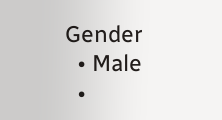Gender
  • Male
  •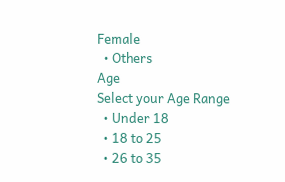Female
  • Others
Age
Select your Age Range
  • Under 18
  • 18 to 25
  • 26 to 35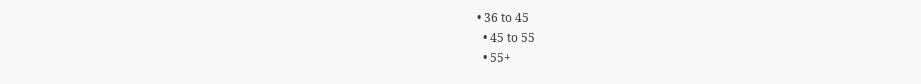• 36 to 45
  • 45 to 55
  • 55+